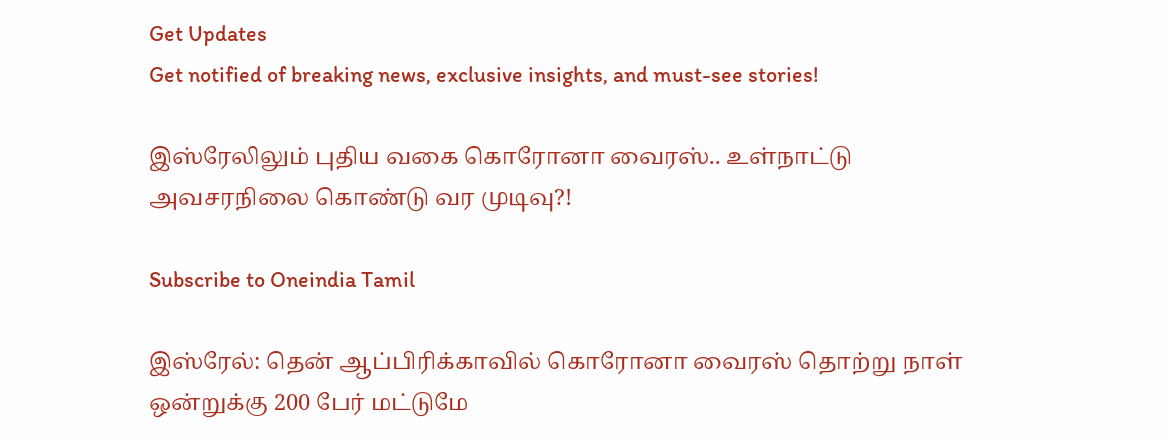Get Updates
Get notified of breaking news, exclusive insights, and must-see stories!

இஸ்ரேலிலும் புதிய வகை கொரோனா வைரஸ்.. உள்நாட்டு அவசரநிலை கொண்டு வர முடிவு?!

Subscribe to Oneindia Tamil

இஸ்ரேல்: தென் ஆப்பிரிக்காவில் கொரோனா வைரஸ் தொற்று நாள் ஒன்றுக்கு 200 பேர் மட்டுமே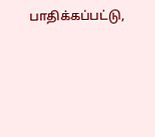பாதிக்கப்பட்டு,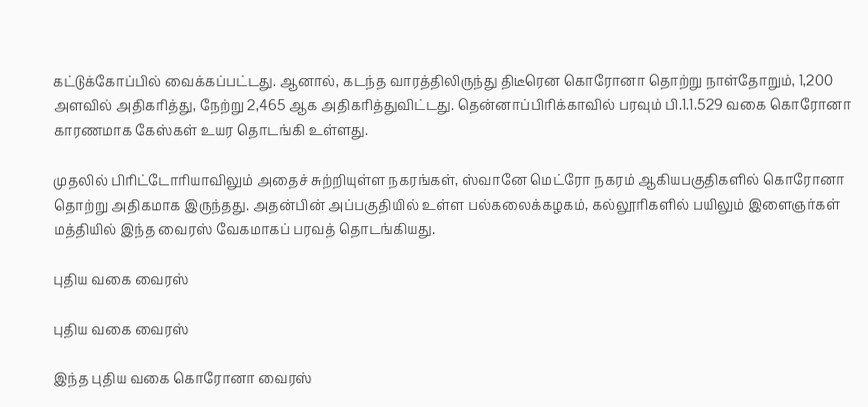கட்டுக்கோப்பில் வைக்கப்பட்டது. ஆனால், கடந்த வாரத்திலிருந்து திடீரென கொரோனா தொற்று நாள்தோறும், 1,200 அளவில் அதிகரித்து, நேற்று 2,465 ஆக அதிகரித்துவிட்டது. தென்னாப்பிரிக்காவில் பரவும் பி.1.1.529 வகை கொரோனா காரணமாக கேஸ்கள் உயர தொடங்கி உள்ளது.

முதலில் பிரிட்டோரியாவிலும் அதைச் சுற்றியுள்ள நகரங்கள், ஸ்வானே மெட்ரோ நகரம் ஆகியபகுதிகளில் கொரோனா தொற்று அதிகமாக இருந்தது. அதன்பின் அப்பகுதியில் உள்ள பல்கலைக்கழகம், கல்லூரிகளில் பயிலும் இளைஞர்கள் மத்தியில் இந்த வைரஸ் வேகமாகப் பரவத் தொடங்கியது.

புதிய வகை வைரஸ்

புதிய வகை வைரஸ்

இந்த புதிய வகை கொரோனா வைரஸ்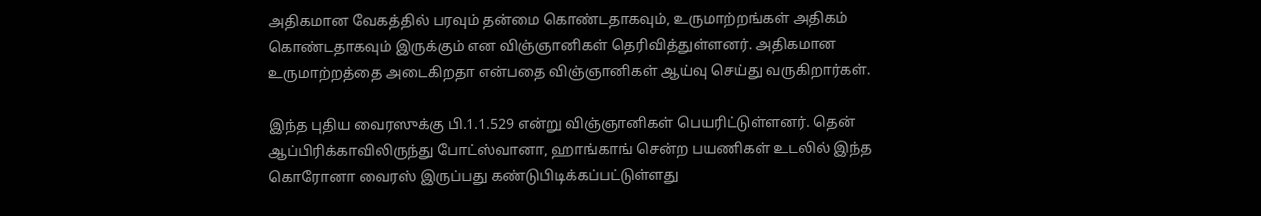அதிகமான வேகத்தில் பரவும் தன்மை கொண்டதாகவும், உருமாற்றங்கள் அதிகம் கொண்டதாகவும் இருக்கும் என விஞ்ஞானிகள் தெரிவித்துள்ளனர். அதிகமான உருமாற்றத்தை அடைகிறதா என்பதை விஞ்ஞானிகள் ஆய்வு செய்து வருகிறார்கள்.

இந்த புதிய வைரஸுக்கு பி.1.1.529 என்று விஞ்ஞானிகள் பெயரிட்டுள்ளனர். தென் ஆப்பிரிக்காவிலிருந்து போட்ஸ்வானா, ஹாங்காங் சென்ற பயணிகள் உடலில் இந்த கொரோனா வைரஸ் இருப்பது கண்டுபிடிக்கப்பட்டுள்ளது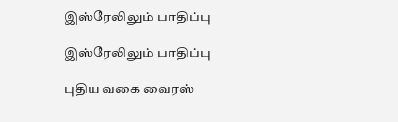இஸ்ரேலிலும் பாதிப்பு

இஸ்ரேலிலும் பாதிப்பு

புதிய வகை வைரஸ்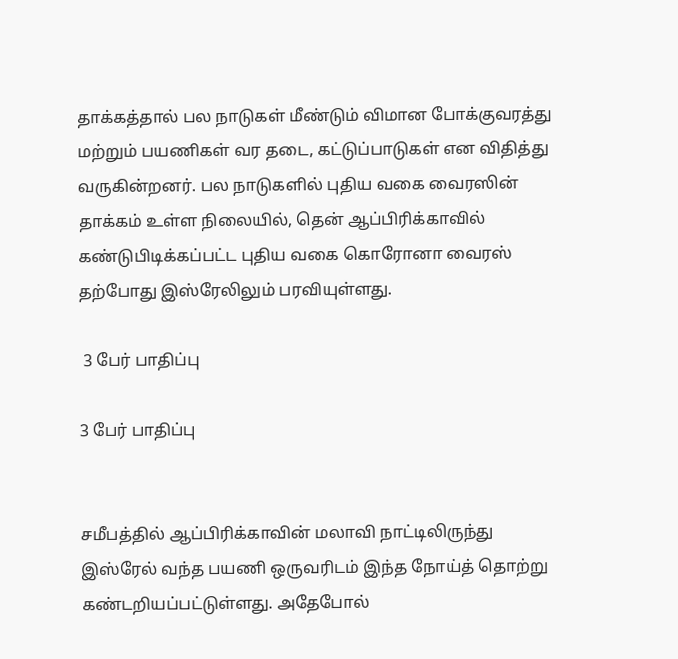தாக்கத்தால் பல நாடுகள் மீண்டும் விமான போக்குவரத்து மற்றும் பயணிகள் வர தடை, கட்டுப்பாடுகள் என விதித்து வருகின்றனர். பல நாடுகளில் புதிய வகை வைரஸின் தாக்கம் உள்ள நிலையில், தென் ஆப்பிரிக்காவில் கண்டுபிடிக்கப்பட்ட புதிய வகை கொரோனா வைரஸ் தற்போது இஸ்ரேலிலும் பரவியுள்ளது.

 3 பேர் பாதிப்பு

3 பேர் பாதிப்பு


சமீபத்தில் ஆப்பிரிக்காவின் மலாவி நாட்டிலிருந்து இஸ்ரேல் வந்த பயணி ஒருவரிடம் இந்த நோய்த் தொற்று கண்டறியப்பட்டுள்ளது. அதேபோல்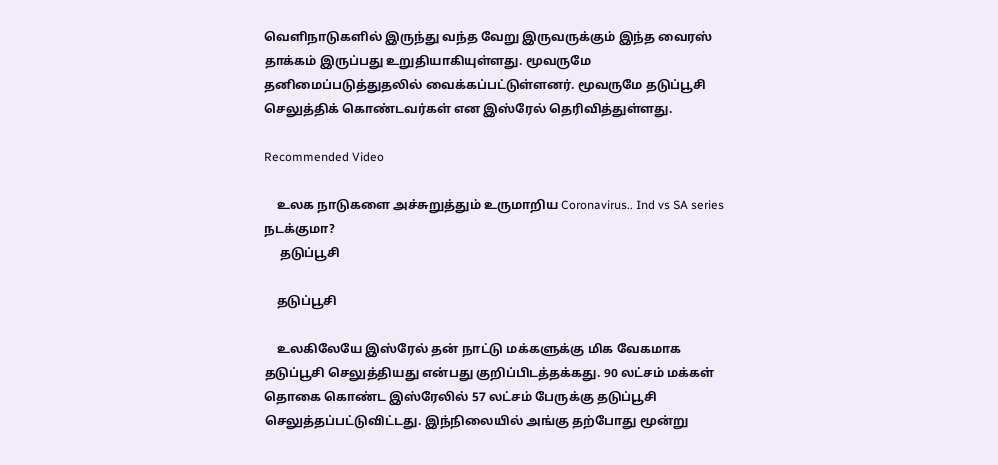வெளிநாடுகளில் இருந்து வந்த வேறு இருவருக்கும் இந்த வைரஸ் தாக்கம் இருப்பது உறுதியாகியுள்ளது. மூவருமே தனிமைப்படுத்துதலில் வைக்கப்பட்டுள்ளனர். மூவருமே தடுப்பூசி செலுத்திக் கொண்டவர்கள் என இஸ்ரேல் தெரிவித்துள்ளது.

Recommended Video

    உலக நாடுகளை அச்சுறுத்தும் உருமாறிய Coronavirus.. Ind vs SA series நடக்குமா?
     தடுப்பூசி

    தடுப்பூசி

    உலகிலேயே இஸ்ரேல் தன் நாட்டு மக்களுக்கு மிக வேகமாக தடுப்பூசி செலுத்தியது என்பது குறிப்பிடத்தக்கது. 90 லட்சம் மக்கள் தொகை கொண்ட இஸ்ரேலில் 57 லட்சம் பேருக்கு தடுப்பூசி செலுத்தப்பட்டுவிட்டது. இந்நிலையில் அங்கு தற்போது மூன்று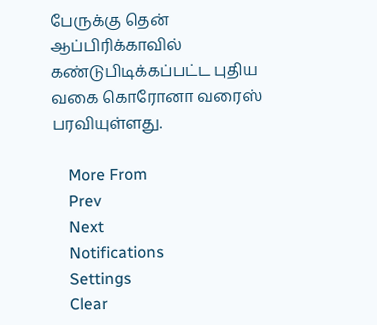பேருக்கு தென் ஆப்பிரிக்காவில் கண்டுபிடிக்கப்பட்ட புதிய வகை கொரோனா வரைஸ் பரவியுள்ளது.

    More From
    Prev
    Next
    Notifications
    Settings
    Clear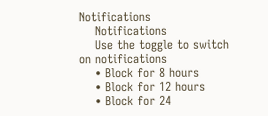Notifications
    Notifications
    Use the toggle to switch on notifications
    • Block for 8 hours
    • Block for 12 hours
    • Block for 24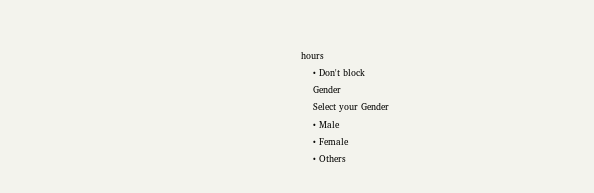hours
    • Don't block
    Gender
    Select your Gender
    • Male
    • Female
    • Others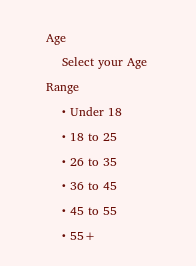Age
    Select your Age Range
    • Under 18
    • 18 to 25
    • 26 to 35
    • 36 to 45
    • 45 to 55
    • 55+